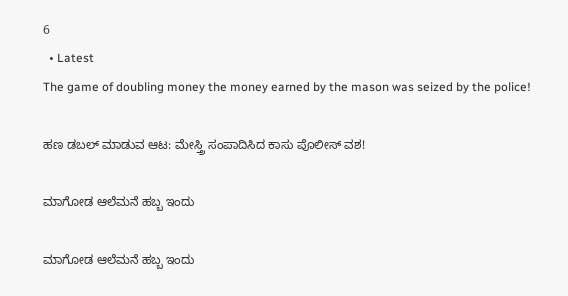6
  • Latest
The game of doubling money the money earned by the mason was seized by the police!

ಹಣ ಡಬಲ್ ಮಾಡುವ ಆಟ: ಮೇಸ್ತ್ರಿ ಸಂಪಾದಿಸಿದ ಕಾಸು ಪೊಲೀಸ್ ವಶ!

ಮಾಗೋಡ ಆಲೆಮನೆ ಹಬ್ಬ ಇಂದು

ಮಾಗೋಡ ಆಲೆಮನೆ ಹಬ್ಬ ಇಂದು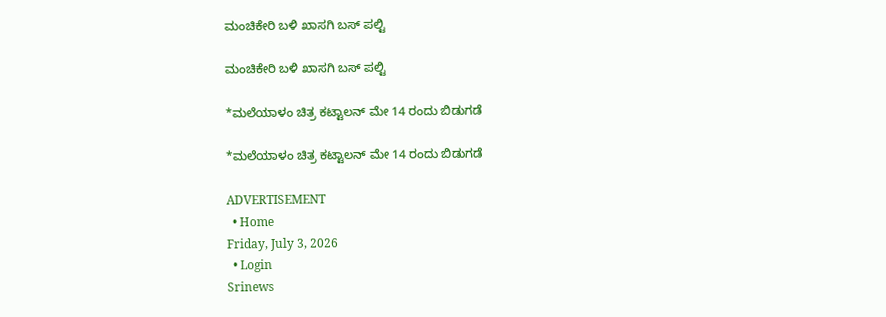ಮಂಚಿಕೇರಿ‌ ಬಳಿ ಖಾಸಗಿ ಬಸ್ ಪಲ್ಟಿ

ಮಂಚಿಕೇರಿ‌ ಬಳಿ ಖಾಸಗಿ ಬಸ್ ಪಲ್ಟಿ

*ಮಲೆಯಾಳಂ ಚಿತ್ರ ಕಟ್ಟಾಲನ್ ಮೇ 14 ರಂದು ಬಿಡುಗಡೆ

*ಮಲೆಯಾಳಂ ಚಿತ್ರ ಕಟ್ಟಾಲನ್ ಮೇ 14 ರಂದು ಬಿಡುಗಡೆ

ADVERTISEMENT
  • Home
Friday, July 3, 2026
  • Login
Srinews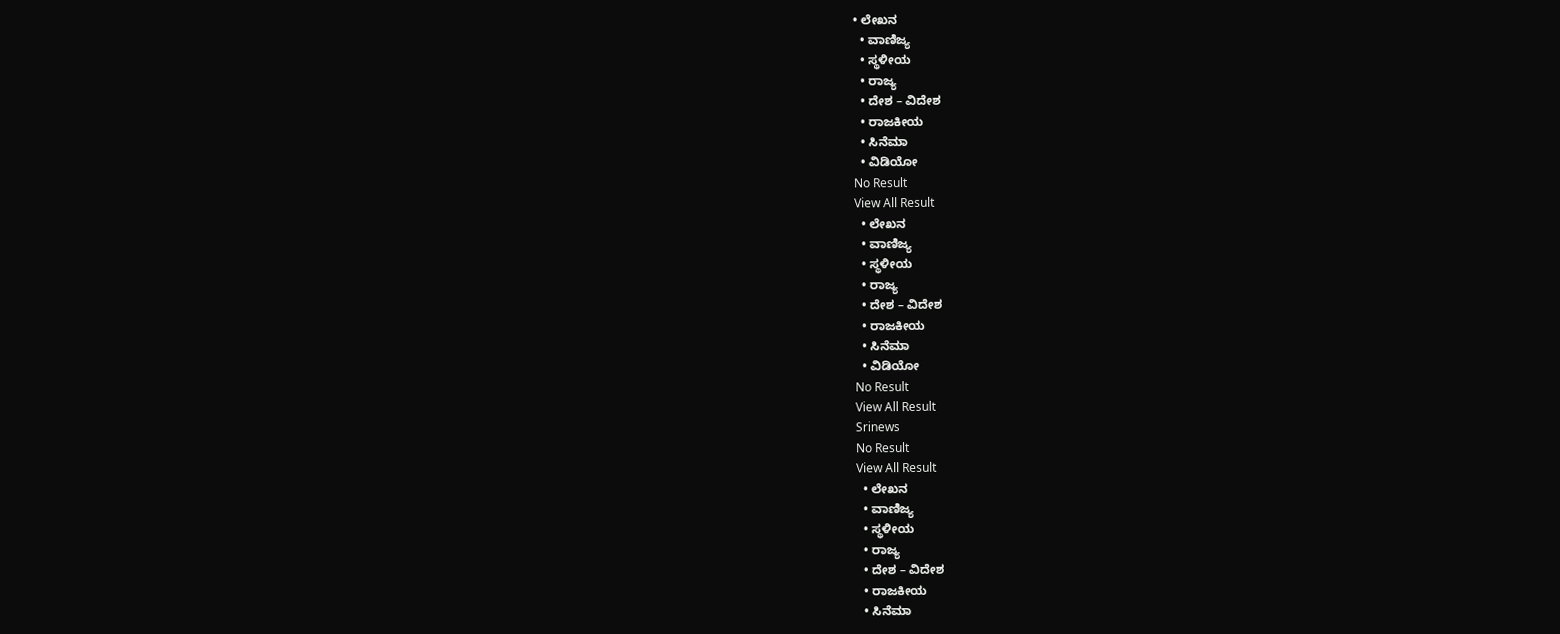• ಲೇಖನ
  • ವಾಣಿಜ್ಯ
  • ಸ್ಥಳೀಯ
  • ರಾಜ್ಯ
  • ದೇಶ – ವಿದೇಶ
  • ರಾಜಕೀಯ
  • ಸಿನೆಮಾ
  • ವಿಡಿಯೋ
No Result
View All Result
  • ಲೇಖನ
  • ವಾಣಿಜ್ಯ
  • ಸ್ಥಳೀಯ
  • ರಾಜ್ಯ
  • ದೇಶ – ವಿದೇಶ
  • ರಾಜಕೀಯ
  • ಸಿನೆಮಾ
  • ವಿಡಿಯೋ
No Result
View All Result
Srinews
No Result
View All Result
  • ಲೇಖನ
  • ವಾಣಿಜ್ಯ
  • ಸ್ಥಳೀಯ
  • ರಾಜ್ಯ
  • ದೇಶ – ವಿದೇಶ
  • ರಾಜಕೀಯ
  • ಸಿನೆಮಾ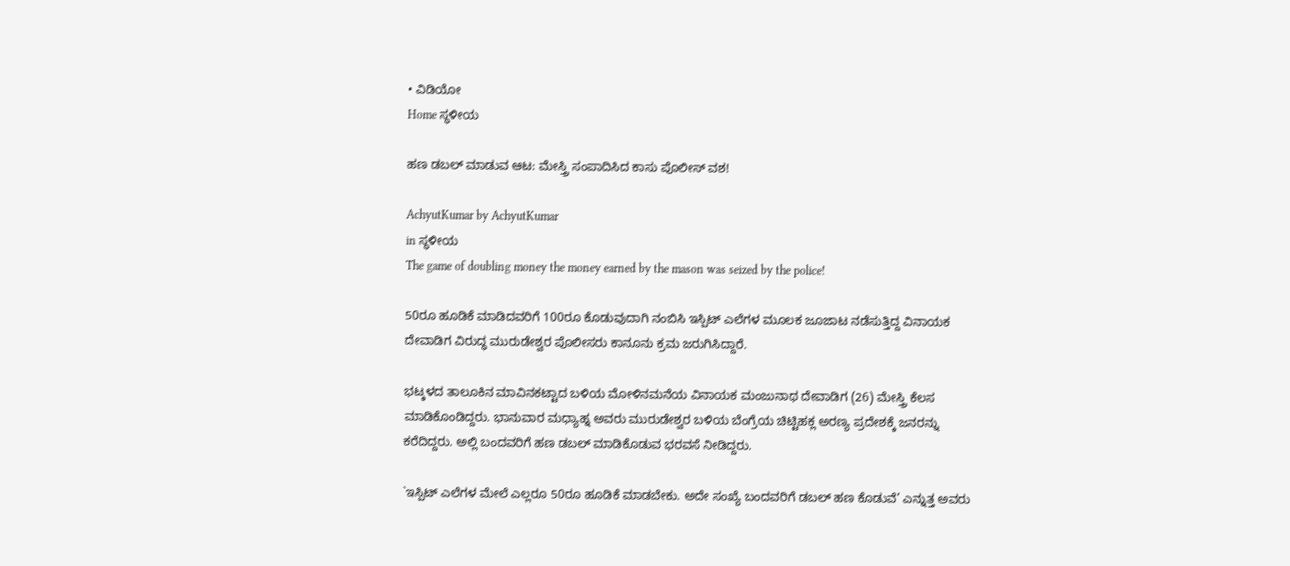• ವಿಡಿಯೋ
Home ಸ್ಥಳೀಯ

ಹಣ ಡಬಲ್ ಮಾಡುವ ಆಟ: ಮೇಸ್ತ್ರಿ ಸಂಪಾದಿಸಿದ ಕಾಸು ಪೊಲೀಸ್ ವಶ!

AchyutKumar by AchyutKumar
in ಸ್ಥಳೀಯ
The game of doubling money the money earned by the mason was seized by the police!

50ರೂ ಹೂಡಿಕೆ ಮಾಡಿದವರಿಗೆ 100ರೂ ಕೊಡುವುದಾಗಿ ನಂಬಿಸಿ ಇಸ್ಪಿಟ್ ಎಲೆಗಳ ಮೂಲಕ ಜೂಜಾಟ ನಡೆಸುತ್ತಿದ್ದ ವಿನಾಯಕ ದೇವಾಡಿಗ ವಿರುದ್ಧ ಮುರುಡೇಶ್ವರ ಪೊಲೀಸರು ಕಾನೂನು ಕ್ರಮ ಜರುಗಿಸಿದ್ದಾರೆ.

ಭಟ್ಕಳದ ತಾಲೂಕಿನ ಮಾವಿನಕಟ್ಟಾದ ಬಳಿಯ ಮೋಳಿನಮನೆಯ ವಿನಾಯಕ ಮಂಜುನಾಥ ದೇವಾಡಿಗ (26) ಮೇಸ್ತ್ರಿ ಕೆಲಸ ಮಾಡಿಕೊಂಡಿದ್ದರು. ಭಾನುವಾರ ಮಧ್ಯಾಹ್ನ ಅವರು ಮುರುಡೇಶ್ವರ ಬಳಿಯ ಬೆಂಗ್ರೆಯ ಚಿಟ್ಟಿಹಕ್ಲ ಅರಣ್ಯ ಪ್ರದೇಶಕ್ಕೆ ಜನರನ್ನು ಕರೆದಿದ್ದರು. ಅಲ್ಲಿ ಬಂದವರಿಗೆ ಹಣ ಡಬಲ್ ಮಾಡಿಕೊಡುವ ಭರವಸೆ ನೀಡಿದ್ದರು.

`ಇಸ್ಪಿಟ್ ಎಲೆಗಳ ಮೇಲೆ ಎಲ್ಲರೂ 50ರೂ ಹೂಡಿಕೆ ಮಾಡಬೇಕು. ಅದೇ ಸಂಖ್ಯೆ ಬಂದವರಿಗೆ ಡಬಲ್ ಹಣ ಕೊಡುವೆ’ ಎನ್ನುತ್ತ ಅವರು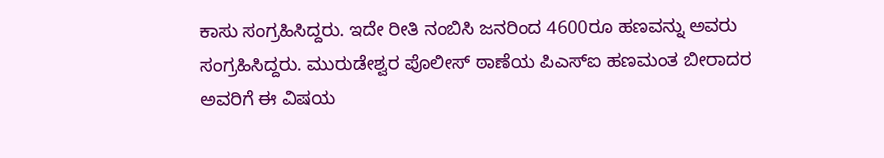ಕಾಸು ಸಂಗ್ರಹಿಸಿದ್ದರು. ಇದೇ ರೀತಿ ನಂಬಿಸಿ ಜನರಿಂದ 4600ರೂ ಹಣವನ್ನು ಅವರು ಸಂಗ್ರಹಿಸಿದ್ದರು. ಮುರುಡೇಶ್ವರ ಪೊಲೀಸ್ ಠಾಣೆಯ ಪಿಎಸ್‌ಐ ಹಣಮಂತ ಬೀರಾದರ ಅವರಿಗೆ ಈ ವಿಷಯ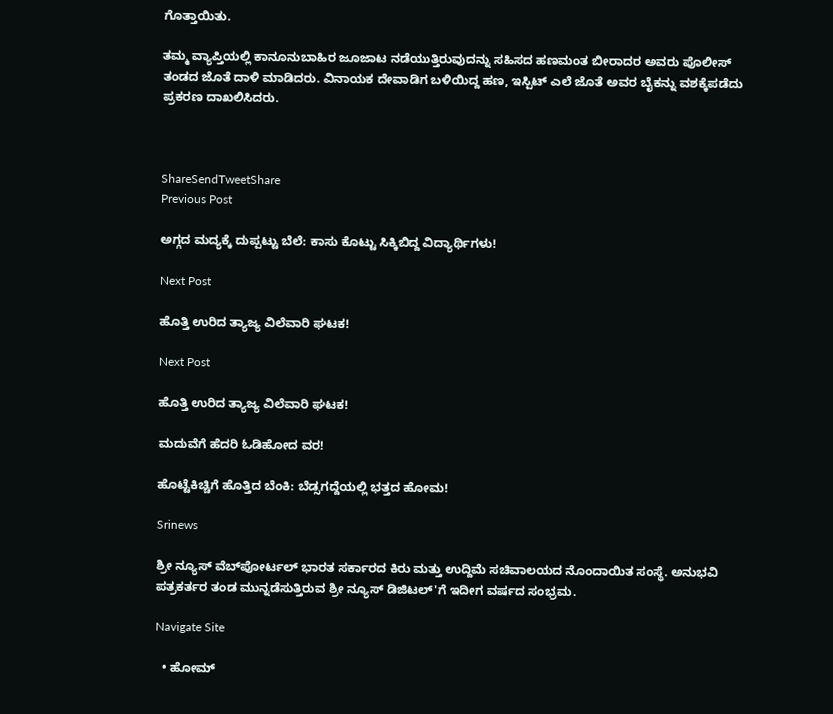ಗೊತ್ತಾಯಿತು.

ತಮ್ಮ ವ್ಯಾಪ್ತಿಯಲ್ಲಿ ಕಾನೂನುಬಾಹಿರ ಜೂಜಾಟ ನಡೆಯುತ್ತಿರುವುದನ್ನು ಸಹಿಸದ ಹಣಮಂತ ಬೀರಾದರ ಅವರು ಪೊಲೀಸ್ ತಂಡದ ಜೊತೆ ದಾಳಿ ಮಾಡಿದರು. ವಿನಾಯಕ ದೇವಾಡಿಗ ಬಳಿಯಿದ್ದ ಹಣ, ಇಸ್ಪಿಟ್ ಎಲೆ ಜೊತೆ ಅವರ ಬೈಕನ್ನು ವಶಕ್ಕೆಪಡೆದು ಪ್ರಕರಣ ದಾಖಲಿಸಿದರು.



ShareSendTweetShare
Previous Post

ಅಗ್ಗದ ಮದ್ಯಕ್ಕೆ ದುಪ್ಪಟ್ಟು ಬೆಲೆ: ಕಾಸು ಕೊಟ್ಟು ಸಿಕ್ಕಿಬಿದ್ದ ವಿದ್ಯಾರ್ಥಿಗಳು!

Next Post

ಹೊತ್ತಿ ಉರಿದ ತ್ಯಾಜ್ಯ ವಿಲೆವಾರಿ ಘಟಕ!

Next Post

ಹೊತ್ತಿ ಉರಿದ ತ್ಯಾಜ್ಯ ವಿಲೆವಾರಿ ಘಟಕ!

ಮದುವೆಗೆ ಹೆದರಿ ಓಡಿಹೋದ ವರ!

ಹೊಟ್ಟೆಕಿಚ್ಚಿಗೆ ಹೊತ್ತಿದ ಬೆಂಕಿ: ಬೆಡ್ಸಗದ್ದೆಯಲ್ಲಿ ಭತ್ತದ ಹೋಮ!

Srinews

ಶ್ರೀ ನ್ಯೂಸ್ ವೆಬ್‌ಪೋರ್ಟಲ್ ಭಾರತ ಸರ್ಕಾರದ ಕಿರು ಮತ್ತು ಉದ್ದಿಮೆ ಸಚಿವಾಲಯದ ನೊಂದಾಯಿತ ಸಂಸ್ಥೆ. ಅನುಭವಿ ಪತ್ರಕರ್ತರ ತಂಡ ಮುನ್ನಡೆಸುತ್ತಿರುವ ಶ್ರೀ ನ್ಯೂಸ್ ಡಿಜಿಟಲ್'ಗೆ ಇದೀಗ ವರ್ಷದ ಸಂಭ್ರಮ.

Navigate Site

  • ಹೋಮ್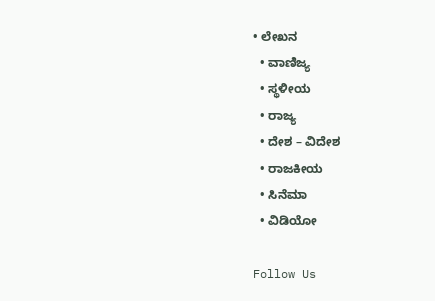• ಲೇಖನ
  • ವಾಣಿಜ್ಯ
  • ಸ್ಥಳೀಯ
  • ರಾಜ್ಯ
  • ದೇಶ – ವಿದೇಶ
  • ರಾಜಕೀಯ
  • ಸಿನೆಮಾ
  • ವಿಡಿಯೋ

Follow Us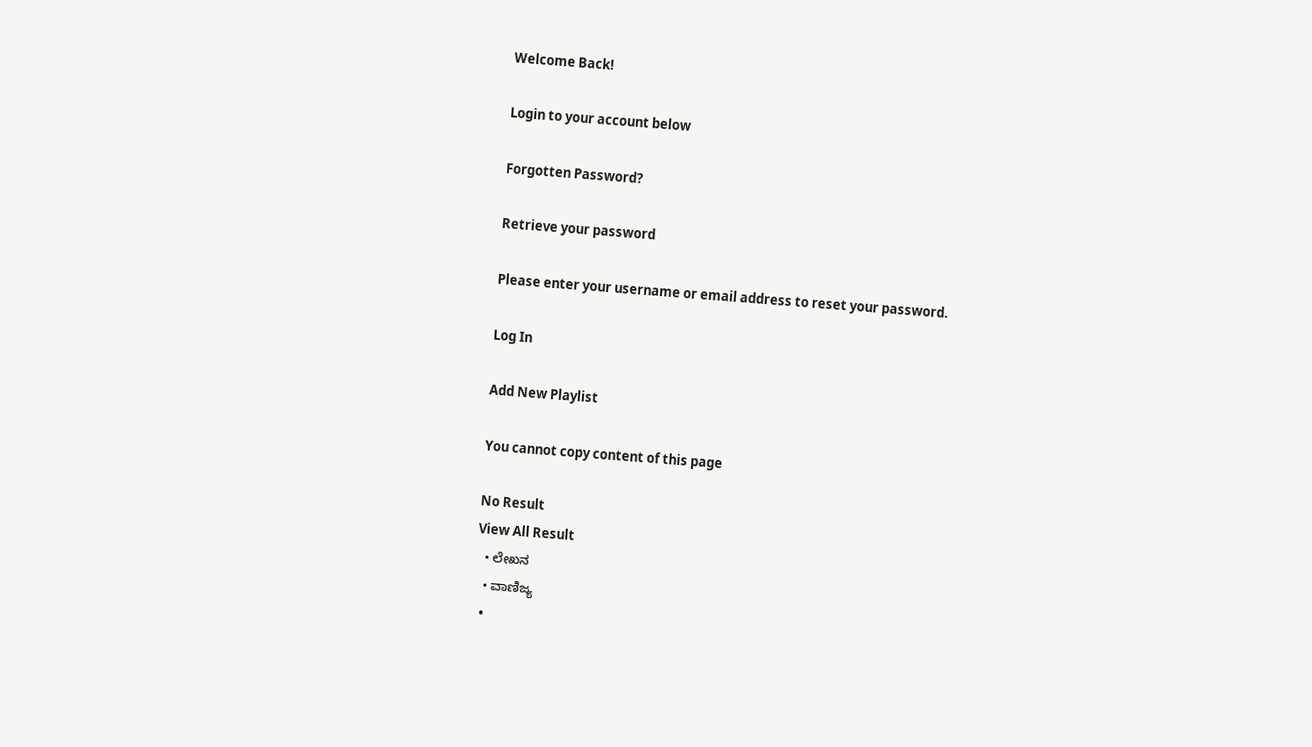Welcome Back!

Login to your account below

Forgotten Password?

Retrieve your password

Please enter your username or email address to reset your password.

Log In

Add New Playlist

You cannot copy content of this page

No Result
View All Result
  • ಲೇಖನ
  • ವಾಣಿಜ್ಯ
  •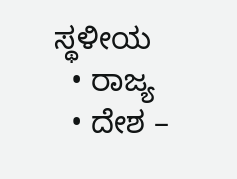ಸ್ಥಳೀಯ
  • ರಾಜ್ಯ
  • ದೇಶ –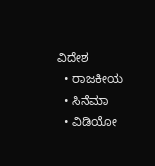ವಿದೇಶ
  • ರಾಜಕೀಯ
  • ಸಿನೆಮಾ
  • ವಿಡಿಯೋ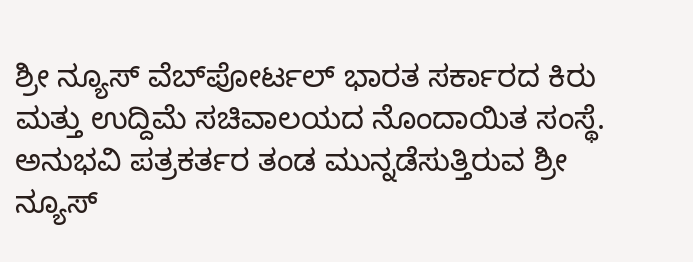ಶ್ರೀ ನ್ಯೂಸ್ ವೆಬ್‌ಪೋರ್ಟಲ್ ಭಾರತ ಸರ್ಕಾರದ ಕಿರು ಮತ್ತು ಉದ್ದಿಮೆ ಸಚಿವಾಲಯದ ನೊಂದಾಯಿತ ಸಂಸ್ಥೆ. ಅನುಭವಿ ಪತ್ರಕರ್ತರ ತಂಡ ಮುನ್ನಡೆಸುತ್ತಿರುವ ಶ್ರೀ ನ್ಯೂಸ್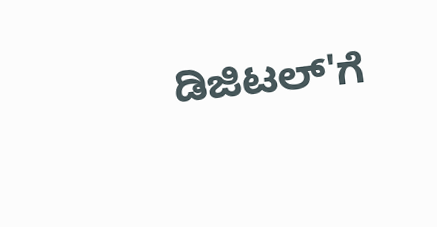ಡಿಜಿಟಲ್'ಗೆ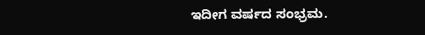ಇದೀಗ ವರ್ಷದ ಸಂಭ್ರಮ.